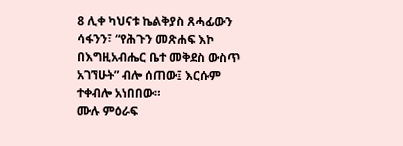8 ሊቀ ካህናቱ ኬልቅያስ ጸሓፊውን ሳፋንን፣ “የሕጉን መጽሐፍ እኮ በእግዚአብሔር ቤተ መቅደስ ውስጥ አገኘሁት” ብሎ ሰጠው፤ እርሱም ተቀብሎ አነበበው።
ሙሉ ምዕራፍ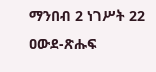ማንበብ 2 ነገሥት 22
ዐውደ-ጽሑፍ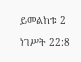ይመልከቱ 2 ነገሥት 22:8